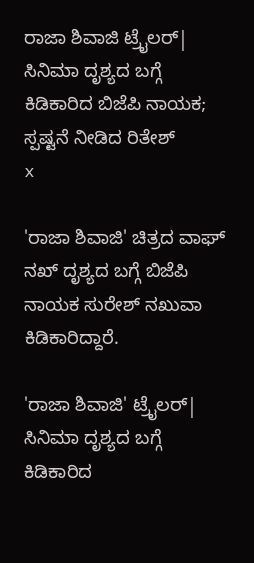ರಾಜಾ ಶಿವಾಜಿ ಟ್ರೈಲರ್| ಸಿನಿಮಾ ದೃಶ್ಯದ ಬಗ್ಗೆ ಕಿಡಿಕಾರಿದ ಬಿಜೆಪಿ ನಾಯಕ; ಸ್ಪಷ್ಟನೆ ನೀಡಿದ ರಿತೇಶ್
x

'ರಾಜಾ ಶಿವಾಜಿ' ಚಿತ್ರದ ವಾಘ್ ನಖ್ ದೃಶ್ಯದ ಬಗ್ಗೆ ಬಿಜೆಪಿ ನಾಯಕ ಸುರೇಶ್ ನಖುವಾ ಕಿಡಿಕಾರಿದ್ದಾರೆ.

'ರಾಜಾ ಶಿವಾಜಿ' ಟ್ರೈಲರ್| ಸಿನಿಮಾ ದೃಶ್ಯದ ಬಗ್ಗೆ ಕಿಡಿಕಾರಿದ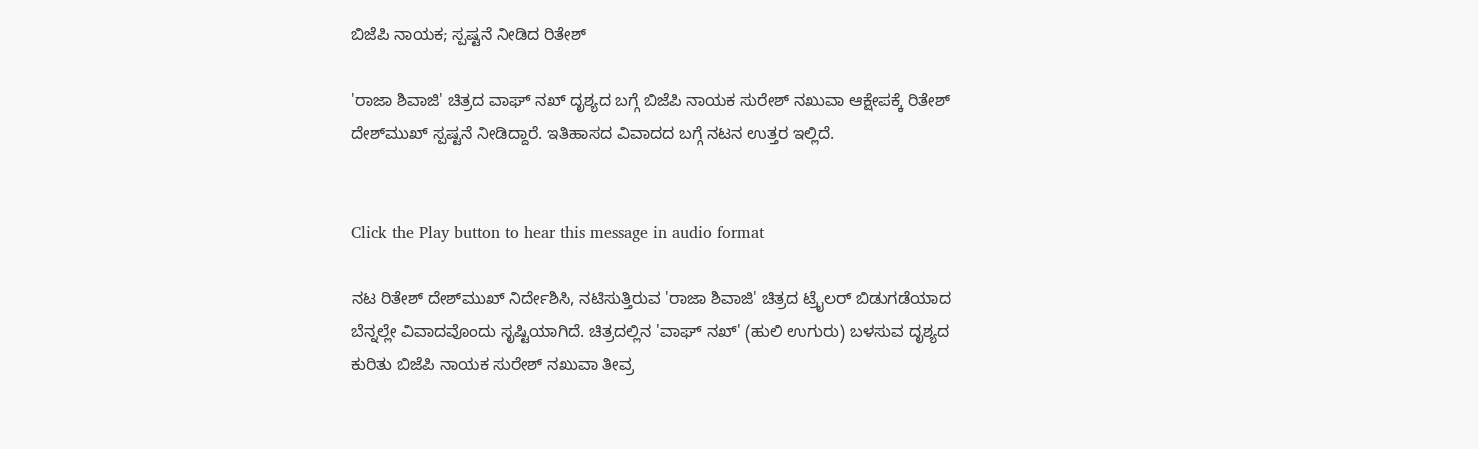ಬಿಜೆಪಿ ನಾಯಕ; ಸ್ಪಷ್ಟನೆ ನೀಡಿದ ರಿತೇಶ್

'ರಾಜಾ ಶಿವಾಜಿ' ಚಿತ್ರದ ವಾಘ್ ನಖ್ ದೃಶ್ಯದ ಬಗ್ಗೆ ಬಿಜೆಪಿ ನಾಯಕ ಸುರೇಶ್ ನಖುವಾ ಆಕ್ಷೇಪಕ್ಕೆ ರಿತೇಶ್ ದೇಶ್‌ಮುಖ್ ಸ್ಪಷ್ಟನೆ ನೀಡಿದ್ದಾರೆ. ಇತಿಹಾಸದ ವಿವಾದದ ಬಗ್ಗೆ ನಟನ ಉತ್ತರ ಇಲ್ಲಿದೆ.


Click the Play button to hear this message in audio format

ನಟ ರಿತೇಶ್ ದೇಶ್‌ಮುಖ್ ನಿರ್ದೇಶಿಸಿ, ನಟಿಸುತ್ತಿರುವ 'ರಾಜಾ ಶಿವಾಜಿ' ಚಿತ್ರದ ಟ್ರೈಲರ್ ಬಿಡುಗಡೆಯಾದ ಬೆನ್ನಲ್ಲೇ ವಿವಾದವೊಂದು ಸೃಷ್ಟಿಯಾಗಿದೆ. ಚಿತ್ರದಲ್ಲಿನ 'ವಾಘ್ ನಖ್' (ಹುಲಿ ಉಗುರು) ಬಳಸುವ ದೃಶ್ಯದ ಕುರಿತು ಬಿಜೆಪಿ ನಾಯಕ ಸುರೇಶ್ ನಖುವಾ ತೀವ್ರ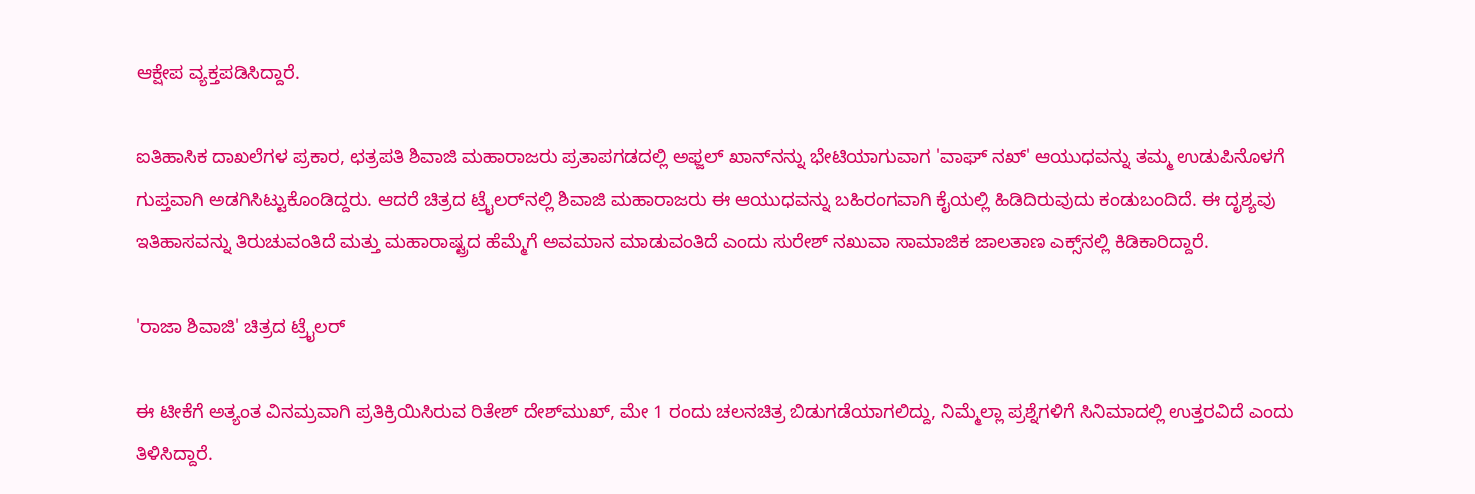ಆಕ್ಷೇಪ ವ್ಯಕ್ತಪಡಿಸಿದ್ದಾರೆ.

ಐತಿಹಾಸಿಕ ದಾಖಲೆಗಳ ಪ್ರಕಾರ, ಛತ್ರಪತಿ ಶಿವಾಜಿ ಮಹಾರಾಜರು ಪ್ರತಾಪಗಡದಲ್ಲಿ ಅಫ್ಜಲ್ ಖಾನ್‌ನನ್ನು ಭೇಟಿಯಾಗುವಾಗ 'ವಾಘ್ ನಖ್' ಆಯುಧವನ್ನು ತಮ್ಮ ಉಡುಪಿನೊಳಗೆ ಗುಪ್ತವಾಗಿ ಅಡಗಿಸಿಟ್ಟುಕೊಂಡಿದ್ದರು. ಆದರೆ ಚಿತ್ರದ ಟ್ರೈಲರ್‌ನಲ್ಲಿ ಶಿವಾಜಿ ಮಹಾರಾಜರು ಈ ಆಯುಧವನ್ನು ಬಹಿರಂಗವಾಗಿ ಕೈಯಲ್ಲಿ ಹಿಡಿದಿರುವುದು ಕಂಡುಬಂದಿದೆ. ಈ ದೃಶ್ಯವು ಇತಿಹಾಸವನ್ನು ತಿರುಚುವಂತಿದೆ ಮತ್ತು ಮಹಾರಾಷ್ಟ್ರದ ಹೆಮ್ಮೆಗೆ ಅವಮಾನ ಮಾಡುವಂತಿದೆ ಎಂದು ಸುರೇಶ್ ನಖುವಾ ಸಾಮಾಜಿಕ ಜಾಲತಾಣ ಎಕ್ಸ್‌ನಲ್ಲಿ ಕಿಡಿಕಾರಿದ್ದಾರೆ.

'ರಾಜಾ ಶಿವಾಜಿ' ಚಿತ್ರದ ಟ್ರೈಲರ್

ಈ ಟೀಕೆಗೆ ಅತ್ಯಂತ ವಿನಮ್ರವಾಗಿ ಪ್ರತಿಕ್ರಿಯಿಸಿರುವ ರಿತೇಶ್ ದೇಶ್‌ಮುಖ್, ಮೇ 1 ರಂದು ಚಲನಚಿತ್ರ ಬಿಡುಗಡೆಯಾಗಲಿದ್ದು, ನಿಮ್ಮೆಲ್ಲಾ ಪ್ರಶ್ನೆಗಳಿಗೆ ಸಿನಿಮಾದಲ್ಲಿ ಉತ್ತರವಿದೆ ಎಂದು ತಿಳಿಸಿದ್ದಾರೆ.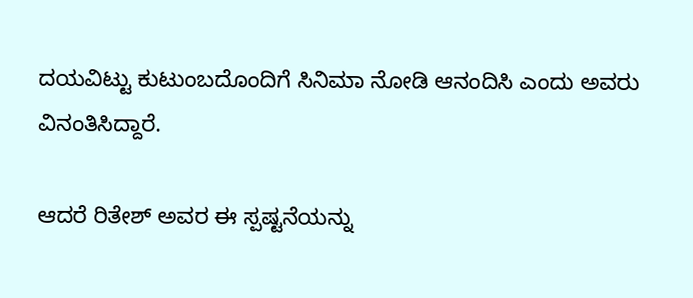ದಯವಿಟ್ಟು ಕುಟುಂಬದೊಂದಿಗೆ ಸಿನಿಮಾ ನೋಡಿ ಆನಂದಿಸಿ ಎಂದು ಅವರು ವಿನಂತಿಸಿದ್ದಾರೆ.

ಆದರೆ ರಿತೇಶ್ ಅವರ ಈ ಸ್ಪಷ್ಟನೆಯನ್ನು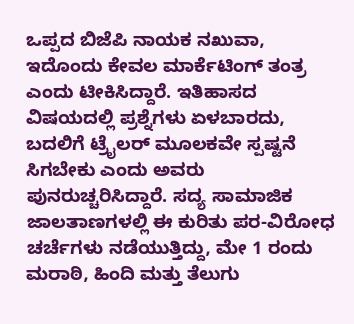ಒಪ್ಪದ ಬಿಜೆಪಿ ನಾಯಕ ನಖುವಾ, ಇದೊಂದು ಕೇವಲ ಮಾರ್ಕೆಟಿಂಗ್ ತಂತ್ರ ಎಂದು ಟೀಕಿಸಿದ್ದಾರೆ. ಇತಿಹಾಸದ ವಿಷಯದಲ್ಲಿ ಪ್ರಶ್ನೆಗಳು ಏಳಬಾರದು, ಬದಲಿಗೆ ಟ್ರೈಲರ್ ಮೂಲಕವೇ ಸ್ಪಷ್ಟನೆ ಸಿಗಬೇಕು ಎಂದು ಅವರು ಪುನರುಚ್ಚರಿಸಿದ್ದಾರೆ. ಸದ್ಯ ಸಾಮಾಜಿಕ ಜಾಲತಾಣಗಳಲ್ಲಿ ಈ ಕುರಿತು ಪರ-ವಿರೋಧ ಚರ್ಚೆಗಳು ನಡೆಯುತ್ತಿದ್ದು, ಮೇ 1 ರಂದು ಮರಾಠಿ, ಹಿಂದಿ ಮತ್ತು ತೆಲುಗು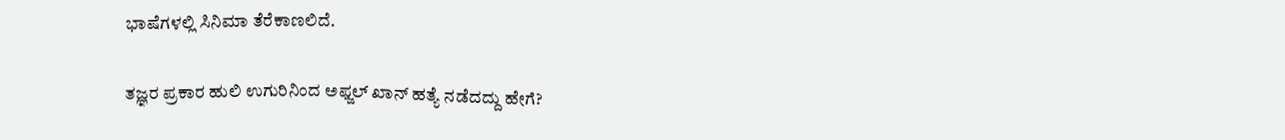ಭಾಷೆಗಳಲ್ಲಿ ಸಿನಿಮಾ ತೆರೆಕಾಣಲಿದೆ.

ತಜ್ಞರ ಪ್ರಕಾರ ಹುಲಿ ಉಗುರಿನಿಂದ ಅಫ್ಜಲ್ ಖಾನ್ ಹತ್ಯೆ ನಡೆದದ್ದು ಹೇಗೆ?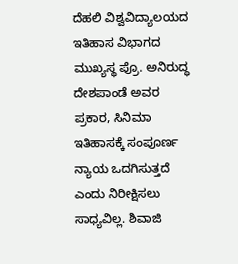ದೆಹಲಿ ವಿಶ್ವವಿದ್ಯಾಲಯದ ಇತಿಹಾಸ ವಿಭಾಗದ ಮುಖ್ಯಸ್ಥ ಪ್ರೊ. ಅನಿರುದ್ಧ ದೇಶಪಾಂಡೆ ಅವರ ಪ್ರಕಾರ, ಸಿನಿಮಾ ಇತಿಹಾಸಕ್ಕೆ ಸಂಪೂರ್ಣ ನ್ಯಾಯ ಒದಗಿಸುತ್ತದೆ ಎಂದು ನಿರೀಕ್ಷಿಸಲು ಸಾಧ್ಯವಿಲ್ಲ. ಶಿವಾಜಿ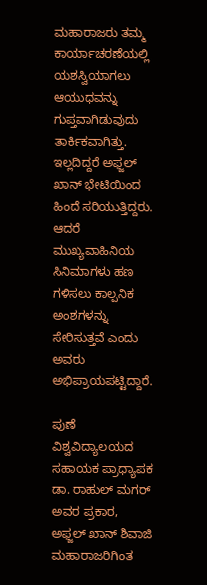ಮಹಾರಾಜರು ತಮ್ಮ ಕಾರ್ಯಾಚರಣೆಯಲ್ಲಿ ಯಶಸ್ವಿಯಾಗಲು ಆಯುಧವನ್ನು ಗುಪ್ತವಾಗಿಡುವುದು ತಾರ್ಕಿಕವಾಗಿತ್ತು. ಇಲ್ಲದಿದ್ದರೆ ಅಫ್ಜಲ್ ಖಾನ್ ಭೇಟಿಯಿಂದ ಹಿಂದೆ ಸರಿಯುತ್ತಿದ್ದರು. ಆದರೆ ಮುಖ್ಯವಾಹಿನಿಯ ಸಿನಿಮಾಗಳು ಹಣ ಗಳಿಸಲು ಕಾಲ್ಪನಿಕ ಅಂಶಗಳನ್ನು ಸೇರಿಸುತ್ತವೆ ಎಂದು ಅವರು ಅಭಿಪ್ರಾಯಪಟ್ಟಿದ್ದಾರೆ.

ಪುಣೆ ವಿಶ್ವವಿದ್ಯಾಲಯದ ಸಹಾಯಕ ಪ್ರಾಧ್ಯಾಪಕ ಡಾ. ರಾಹುಲ್ ಮಗರ್ ಅವರ ಪ್ರಕಾರ, ಅಫ್ಜಲ್ ಖಾನ್ ಶಿವಾಜಿ ಮಹಾರಾಜರಿಗಿಂತ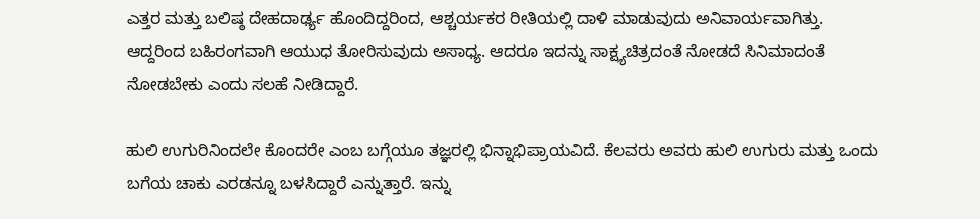ಎತ್ತರ ಮತ್ತು ಬಲಿಷ್ಠ ದೇಹದಾರ್ಢ್ಯ ಹೊಂದಿದ್ದರಿಂದ, ಆಶ್ಚರ್ಯಕರ ರೀತಿಯಲ್ಲಿ ದಾಳಿ ಮಾಡುವುದು ಅನಿವಾರ್ಯವಾಗಿತ್ತು. ಆದ್ದರಿಂದ ಬಹಿರಂಗವಾಗಿ ಆಯುಧ ತೋರಿಸುವುದು ಅಸಾಧ್ಯ. ಆದರೂ ಇದನ್ನು ಸಾಕ್ಷ್ಯಚಿತ್ರದಂತೆ ನೋಡದೆ ಸಿನಿಮಾದಂತೆ ನೋಡಬೇಕು ಎಂದು ಸಲಹೆ ನೀಡಿದ್ದಾರೆ.

ಹುಲಿ ಉಗುರಿನಿಂದಲೇ ಕೊಂದರೇ ಎಂಬ ಬಗ್ಗೆಯೂ ತಜ್ಞರಲ್ಲಿ ಭಿನ್ನಾಭಿಪ್ರಾಯವಿದೆ. ಕೆಲವರು ಅವರು ಹುಲಿ ಉಗುರು ಮತ್ತು ಒಂದು ಬಗೆಯ ಚಾಕು ಎರಡನ್ನೂ ಬಳಸಿದ್ದಾರೆ ಎನ್ನುತ್ತಾರೆ. ಇನ್ನು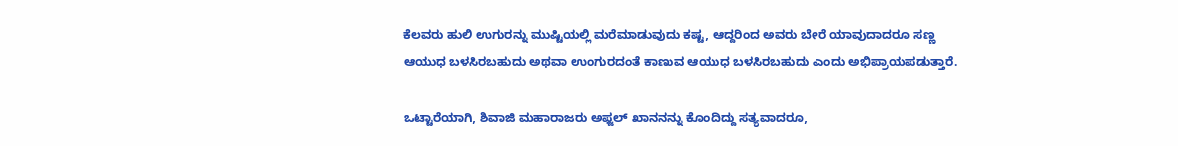ಕೆಲವರು ಹುಲಿ ಉಗುರನ್ನು ಮುಷ್ಟಿಯಲ್ಲಿ ಮರೆಮಾಡುವುದು ಕಷ್ಟ, ಆದ್ದರಿಂದ ಅವರು ಬೇರೆ ಯಾವುದಾದರೂ ಸಣ್ಣ ಆಯುಧ ಬಳಸಿರಬಹುದು ಅಥವಾ ಉಂಗುರದಂತೆ ಕಾಣುವ ಆಯುಧ ಬಳಸಿರಬಹುದು ಎಂದು ಅಭಿಪ್ರಾಯಪಡುತ್ತಾರೆ.

ಒಟ್ಟಾರೆಯಾಗಿ, ಶಿವಾಜಿ ಮಹಾರಾಜರು ಅಫ್ಜಲ್ ಖಾನನನ್ನು ಕೊಂದಿದ್ದು ಸತ್ಯವಾದರೂ,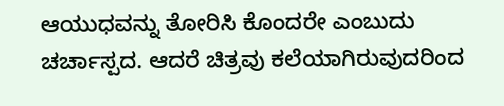ಆಯುಧವನ್ನು ತೋರಿಸಿ ಕೊಂದರೇ ಎಂಬುದು ಚರ್ಚಾಸ್ಪದ. ಆದರೆ ಚಿತ್ರವು ಕಲೆಯಾಗಿರುವುದರಿಂದ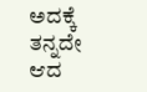ಅದಕ್ಕೆ ತನ್ನದೇ ಆದ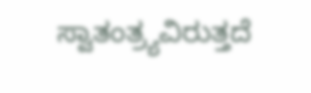ಸ್ವಾತಂತ್ರ್ಯವಿರುತ್ತದೆ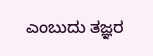ಎಂಬುದು ತಜ್ಞರ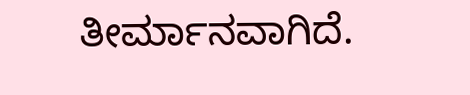ತೀರ್ಮಾನವಾಗಿದೆ.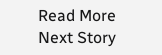Read More
Next Story